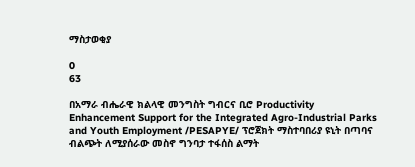ማስታወቂያ

0
63

በአማራ ብሔራዊ ክልላዊ መንግስት ግብርና ቢሮ Productivity Enhancement Support for the Integrated Agro-Industrial Parks and Youth Employment /PESAPYE/ ፕሮጀክት ማስተባበሪያ ዩኒት በጣባና ብልጭት ለሚያሰራው መስኖ ግንባታ ተፋሰስ ልማት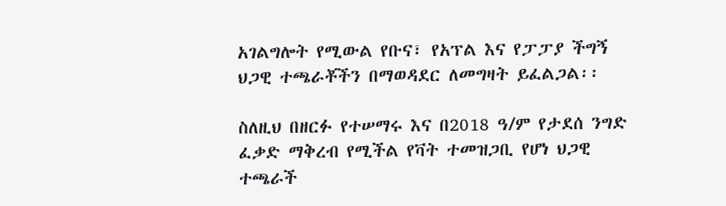አገልግሎት የሚውል የቡና፣ የአፕል እና የፓፓያ ችግኝ ህጋዊ ተጫራቾችን በማወዳደር ለመግዛት ይፈልጋል፡፡

ስለዚህ በዘርፉ የተሠማሩ እና በ2018 ዓ/ም የታደሰ ንግድ ፈቃድ ማቅረብ የሚችል የቫት ተመዝጋቢ የሆነ ህጋዊ ተጫራች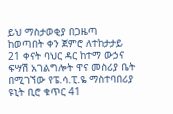ይህ ማስታወቂያ በጋዜጣ ከወጣበት ቀን ጀምሮ ለተከታታይ 21 ቀናት ባህር ዳር ከተማ ውኃና ፍሣሽ አገልግሎት ዋና መስሪያ ቤት በሚገኘው የፔ.ሳ.ፒ.ዬ ማስተባበሪያ ዩኒት ቢሮ ቁጥር 41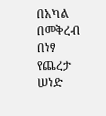በአካል በመቅረብ በነፃ የጨረታ ሠነድ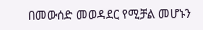በመውሰድ መወዳደር የሚቻል መሆኑን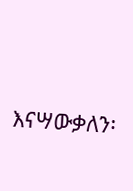እናሣውቃለን፡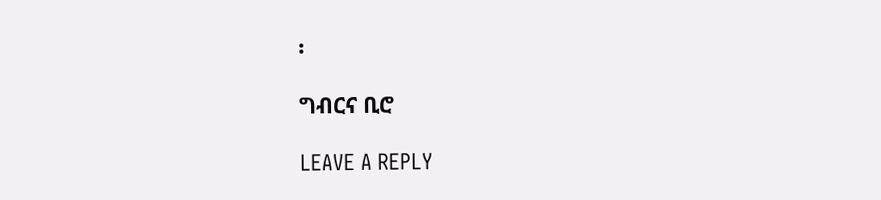፡

ግብርና ቢሮ

LEAVE A REPLY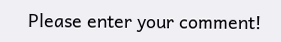Please enter your comment!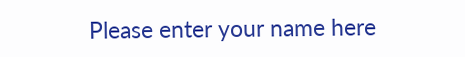Please enter your name here